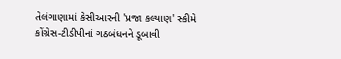તેલંગાણામાં કેસીઆરની 'પ્રજા કલ્યાણ' સ્કીમે કોંગ્રેસ-ટીડીપીનાં ગઠબંધનને ડૂબાવી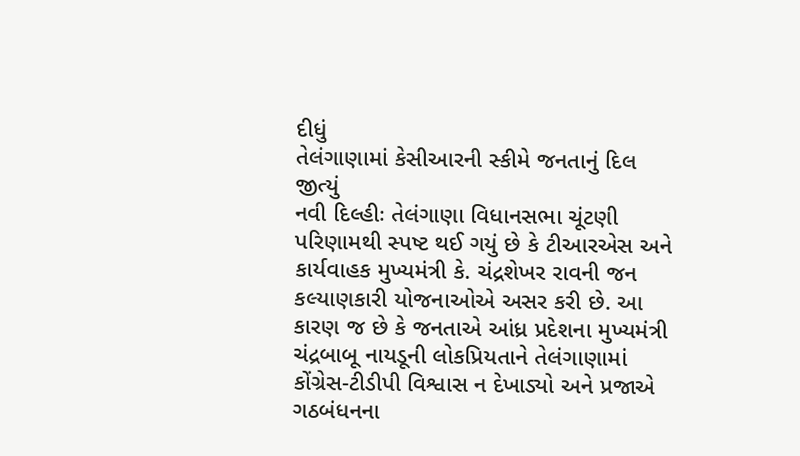દીધું
તેલંગાણામાં કેસીઆરની સ્કીમે જનતાનું દિલ જીત્યું
નવી દિલ્હીઃ તેલંગાણા વિધાનસભા ચૂંટણી પરિણામથી સ્પષ્ટ થઈ ગયું છે કે ટીઆરએસ અને કાર્યવાહક મુખ્યમંત્રી કે. ચંદ્રશેખર રાવની જન કલ્યાણકારી યોજનાઓએ અસર કરી છે. આ કારણ જ છે કે જનતાએ આંધ્ર પ્રદેશના મુખ્યમંત્રી ચંદ્રબાબૂ નાયડૂની લોકપ્રિયતાને તેલંગાણામાં કોંગ્રેસ-ટીડીપી વિશ્વાસ ન દેખાડ્યો અને પ્રજાએ ગઠબંધનના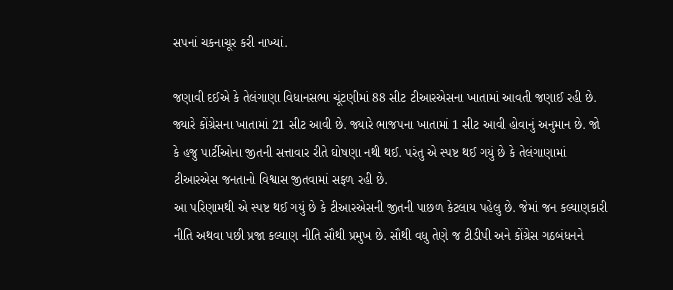સપનાં ચકનાચૂર કરી નાખ્યાં.

જણાવી દઈએ કે તેલંગાણા વિધાનસભા ચૂંટણીમાં 88 સીટ ટીઆરએસના ખાતામાં આવતી જણાઈ રહી છે. જ્યારે કોંગ્રેસના ખાતામાં 21 સીટ આવી છે. જ્યારે ભાજપના ખાતામાં 1 સીટ આવી હોવાનું અનુમાન છે. જો કે હજુ પાર્ટીઓના જીતની સત્તાવાર રીતે ઘોષણા નથી થઈ. પરંતુ એ સ્પષ્ટ થઈ ગયું છે કે તેલંગાણામાં ટીઆરએસ જનતાનો વિશ્વાસ જીતવામાં સફળ રહી છે.
આ પરિણામથી એ સ્પષ્ટ થઈ ગયું છે કે ટીઆરએસની જીતની પાછળ કેટલાય પહેલુ છે. જેમાં જન કલ્યાણકારી નીતિ અથવા પછી પ્રજા કલ્યાણ નીતિ સૌથી પ્રમુખ છે. સૌથી વધુ તેણે જ ટીડીપી અને કોંગ્રેસ ગઠબંધનને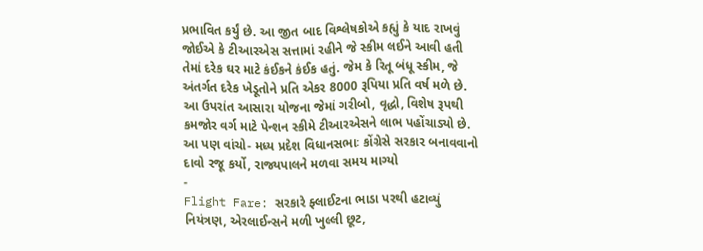પ્રભાવિત કર્યું છે. આ જીત બાદ વિશ્લેષકોએ કહ્યું કે યાદ રાખવું જોઈએ કે ટીઆરએસ સત્તામાં રહીને જે સ્કીમ લઈને આવી હતી તેમાં દરેક ઘર માટે કંઈકને કંઈક હતું. જેમ કે રિતૂ બંધૂ સ્કીમ, જે અંતર્ગત દરેક ખેડૂતોને પ્રતિ એકર 8000 રૂપિયા પ્રતિ વર્ષ મળે છે. આ ઉપરાંત આસારા યોજના જેમાં ગરીબો, વૃદ્ધો, વિશેષ રૂપથી કમજોર વર્ગ માટે પેન્શન સ્કીમે ટીઆરએસને લાભ પહોંચાડ્યો છે.
આ પણ વાંચો- મધ્ય પ્રદેશ વિધાનસભાઃ કોંગ્રેસે સરકાર બનાવવાનો દાવો રજૂ કર્યો, રાજ્યપાલને મળવા સમય માગ્યો
-
Flight Fare: સરકારે ફ્લાઈટના ભાડા પરથી હટાવ્યું નિયંત્રણ, એરલાઈન્સને મળી ખુલ્લી છૂટ,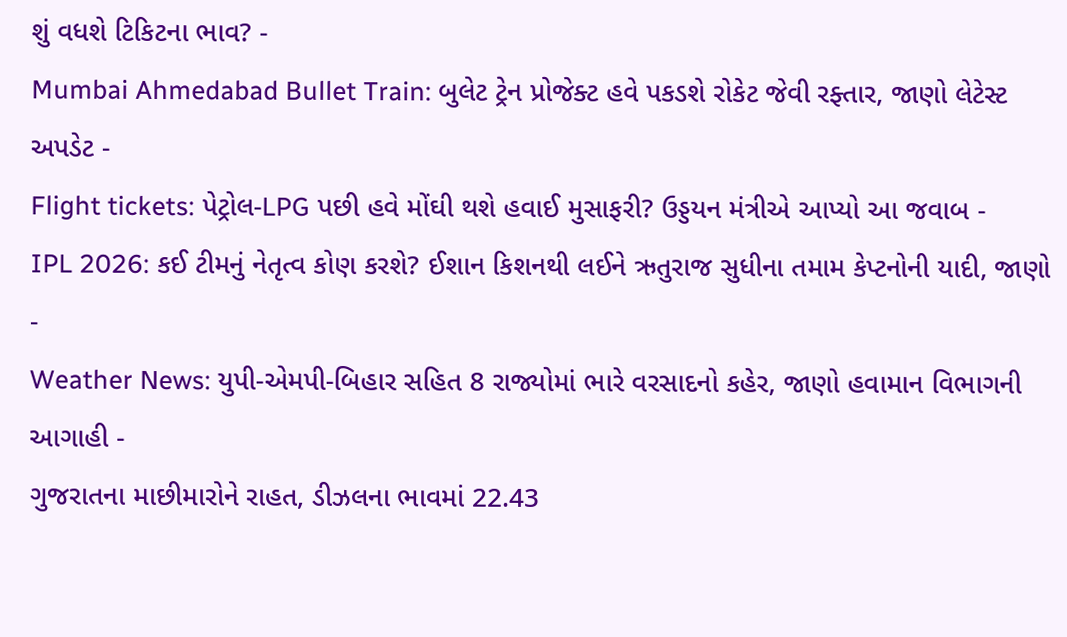શું વધશે ટિકિટના ભાવ? -
Mumbai Ahmedabad Bullet Train: બુલેટ ટ્રેન પ્રોજેક્ટ હવે પકડશે રોકેટ જેવી રફ્તાર, જાણો લેટેસ્ટ અપડેટ -
Flight tickets: પેટ્રોલ-LPG પછી હવે મોંઘી થશે હવાઈ મુસાફરી? ઉડ્ડયન મંત્રીએ આપ્યો આ જવાબ -
IPL 2026: કઈ ટીમનું નેતૃત્વ કોણ કરશે? ઈશાન કિશનથી લઈને ઋતુરાજ સુધીના તમામ કેપ્ટનોની યાદી, જાણો -
Weather News: યુપી-એમપી-બિહાર સહિત 8 રાજ્યોમાં ભારે વરસાદનો કહેર, જાણો હવામાન વિભાગની આગાહી -
ગુજરાતના માછીમારોને રાહત, ડીઝલના ભાવમાં 22.43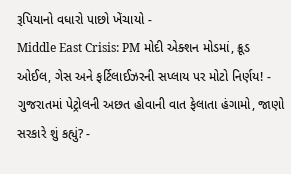રૂપિયાનો વધારો પાછો ખેંચાયો -
Middle East Crisis: PM મોદી એક્શન મોડમાં, ક્રૂડ ઓઈલ, ગેસ અને ફર્ટિલાઈઝરની સપ્લાય પર મોટો નિર્ણય! -
ગુજરાતમાં પેટ્રોલની અછત હોવાની વાત ફેલાતા હંગામો, જાણો સરકારે શું કહ્યું? -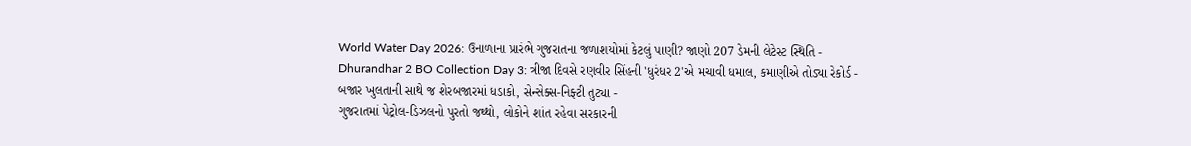World Water Day 2026: ઉનાળાના પ્રારંભે ગુજરાતના જળાશયોમાં કેટલું પાણી? જાણો 207 ડેમની લેટેસ્ટ સ્થિતિ -
Dhurandhar 2 BO Collection Day 3: ત્રીજા દિવસે રણવીર સિંહની 'ધુરંધર 2'એ મચાવી ધમાલ, કમાણીએ તોડ્યા રેકોર્ડ -
બજાર ખુલતાની સાથે જ શેરબજારમાં ધડાકો, સેન્સેક્સ-નિફ્ટી તુટ્યા -
ગુજરાતમાં પેટ્રોલ-ડિઝલનો પુરતો જથ્થો, લોકોને શાંત રહેવા સરકારની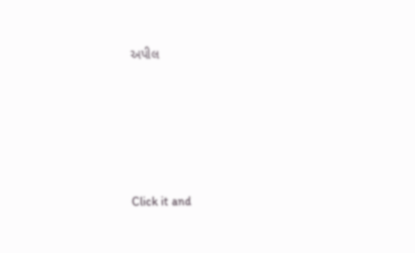અપીલ








Click it and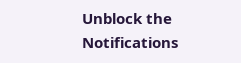Unblock the Notifications